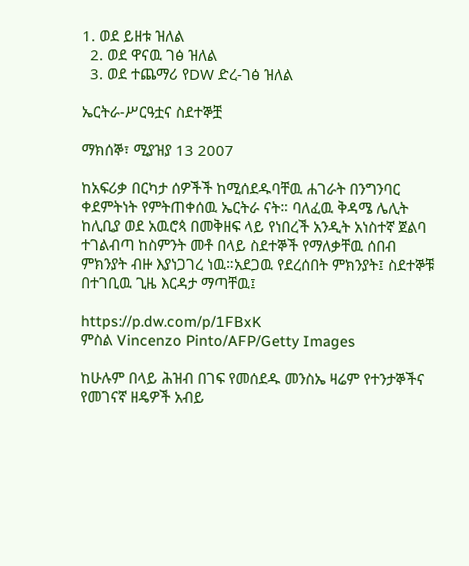1. ወደ ይዘቱ ዝለል
  2. ወደ ዋናዉ ገፅ ዝለል
  3. ወደ ተጨማሪ የDW ድረ-ገፅ ዝለል

ኤርትራ-ሥርዓቷና ስደተኞቿ

ማክሰኞ፣ ሚያዝያ 13 2007

ከአፍሪቃ በርካታ ሰዎችች ከሚሰደዱባቸዉ ሐገራት በንግንባር ቀደምትነት የምትጠቀሰዉ ኤርትራ ናት። ባለፈዉ ቅዳሜ ሌሊት ከሊቢያ ወደ አዉሮጳ በመቅዘፍ ላይ የነበረች አንዲት አነስተኛ ጀልባ ተገልብጣ ከስምንት መቶ በላይ ስደተኞች የማለቃቸዉ ሰበብ ምክንያት ብዙ እያነጋገረ ነዉ።አደጋዉ የደረሰበት ምክንያት፤ ስደተኞቹ በተገቢዉ ጊዜ እርዳታ ማጣቸዉ፤

https://p.dw.com/p/1FBxK
ምስል Vincenzo Pinto/AFP/Getty Images

ከሁሉም በላይ ሕዝብ በገፍ የመሰደዱ መንስኤ ዛሬም የተንታኞችና የመገናኛ ዘዴዎች አብይ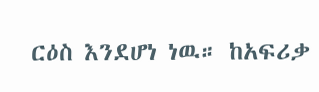ርዕስ እንደሆነ ነዉ። ከአፍሪቃ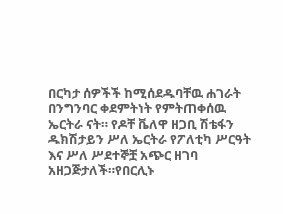በርካታ ሰዎችች ከሚሰደዱባቸዉ ሐገራት በንግንባር ቀደምትነት የምትጠቀሰዉ ኤርትራ ናት። የዶቸ ቬለዋ ዘጋቢ ሽቴፋን ዱክሽታይን ሥለ ኤርትራ የፖለቲካ ሥርዓት እና ሥለ ሥደተኞቿ አጭር ዘገባ አዘጋጅታለች።የበርሊኑ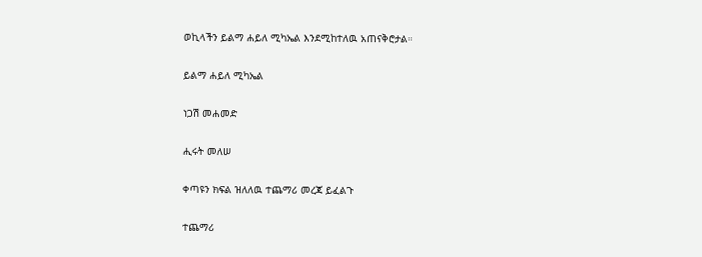ወኪላችን ይልማ ሐይለ ሚካኤል እንደሚከተለዉ አጠናቅሮታል።

ይልማ ሐይለ ሚካኤል

ነጋሽ መሐመድ

ሒሩት መለሠ

ቀጣዩን ክፍል ዝለለዉ ተጨማሪ መረጃ ይፈልጉ

ተጨማሪ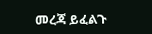መረጃ ይፈልጉ